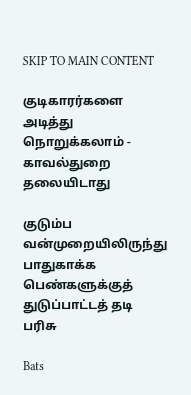SKIP TO MAIN CONTENT

குடிகாரர்களை அடித்து நொறுக்கலாம் - காவல்துறை தலையிடாது

குடும்ப வன்முறையிலிருந்து பாதுகாக்க பெண்களுக்குத் துடுப்பாட்டத் தடி பரிசு

Bats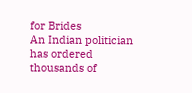for Brides
An Indian politician has ordered thousands of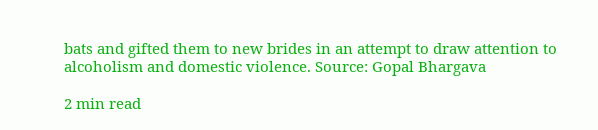bats and gifted them to new brides in an attempt to draw attention to alcoholism and domestic violence. Source: Gopal Bhargava

2 min read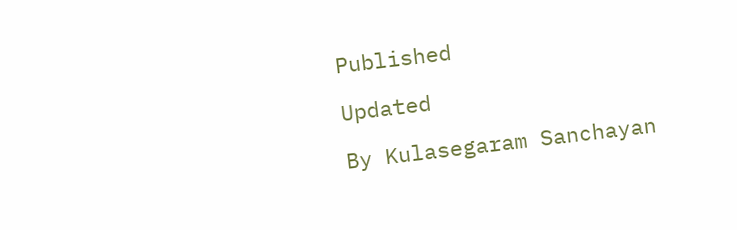Published

Updated

By Kulasegaram Sanchayan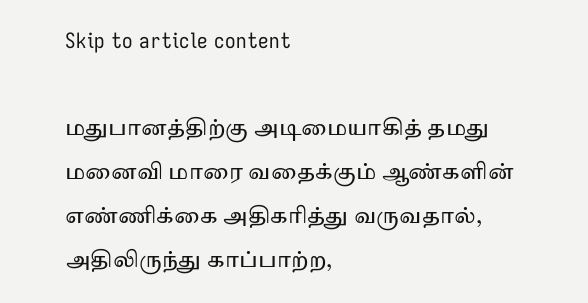Skip to article content

மதுபானத்திற்கு அடிமையாகித் தமது மனைவி மாரை வதைக்கும் ஆண்களின் எண்ணிக்கை அதிகரித்து வருவதால், அதிலிருந்து காப்பாற்ற,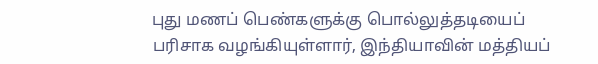புது மணப் பெண்களுக்கு பொல்லுத்தடியைப் பரிசாக வழங்கியுள்ளார், இந்தியாவின் மத்தியப்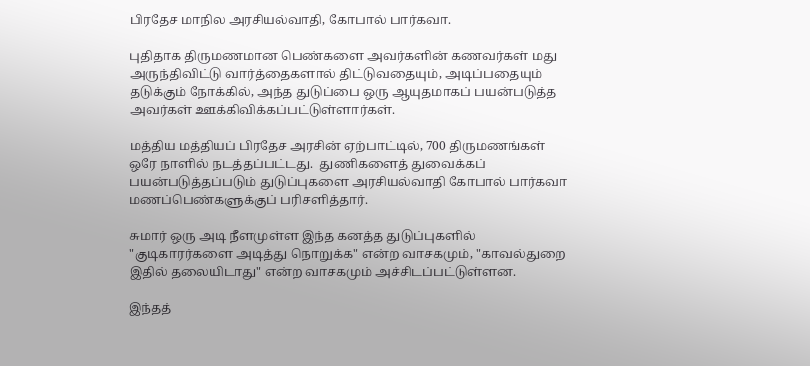பிரதேச மாநில அரசியல்வாதி, கோபால் பார்கவா.

புதிதாக திருமணமான பெண்களை அவர்களின் கணவர்கள் மது அருந்திவிட்டு வார்த்தைகளால் திட்டுவதையும், அடிப்பதையும் தடுக்கும் நோக்கில், அந்த துடுப்பை ஒரு ஆயுதமாகப் பயன்படுத்த அவர்கள் ஊக்கிவிக்கப்பட்டுள்ளார்கள்.

மத்திய மத்தியப் பிரதேச அரசின் ஏற்பாட்டில், 700 திருமணங்கள் ஒரே நாளில் நடத்தப்பட்டது.  துணிகளைத் துவைக்கப் பயன்படுத்தப்படும் துடுப்புகளை அரசியல்வாதி கோபால் பார்கவா மணப்பெண்களுக்குப் பரிசளித்தார்.

சுமார் ஒரு அடி நீளமுள்ள இந்த கனத்த துடுப்புகளில் "குடிகாரர்களை அடித்து நொறுக்க" என்ற வாசகமும், "காவல்துறை இதில் தலையிடாது" என்ற வாசகமும் அச்சிடப்பட்டுள்ளன.

இந்தத்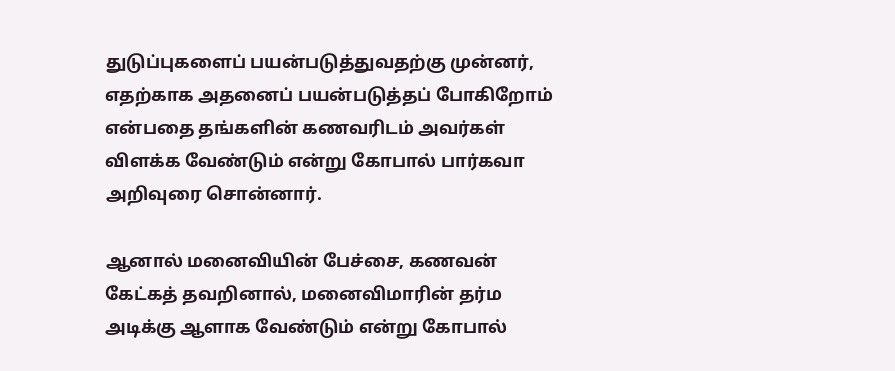துடுப்புகளைப் பயன்படுத்துவதற்கு முன்னர், எதற்காக அதனைப் பயன்படுத்தப் போகிறோம் என்பதை தங்களின் கணவரிடம் அவர்கள் விளக்க வேண்டும் என்று கோபால் பார்கவா அறிவுரை சொன்னார்.

ஆனால் மனைவியின் பேச்சை, கணவன் கேட்கத் தவறினால், மனைவிமாரின் தர்ம அடிக்கு ஆளாக வேண்டும் என்று கோபால்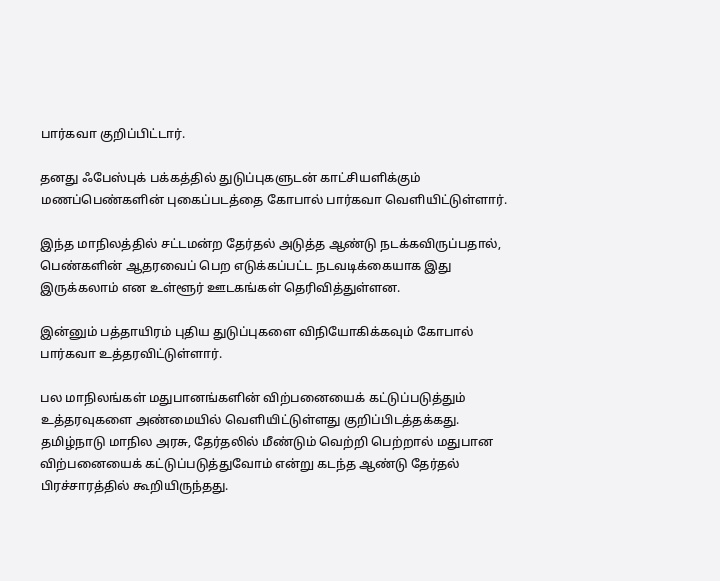பார்கவா குறிப்பிட்டார்.

தனது ஃபேஸ்புக் பக்கத்தில் துடுப்புகளுடன் காட்சியளிக்கும் மணப்பெண்களின் புகைப்படத்தை கோபால் பார்கவா வெளியிட்டுள்ளார்.

இந்த மாநிலத்தில் சட்டமன்ற தேர்தல் அடுத்த ஆண்டு நடக்கவிருப்பதால், பெண்களின் ஆதரவைப் பெற எடுக்கப்பட்ட நடவடிக்கையாக இது இருக்கலாம் என உள்ளூர் ஊடகங்கள் தெரிவித்துள்ளன.

இன்னும் பத்தாயிரம் புதிய துடுப்புகளை விநியோகிக்கவும் கோபால் பார்கவா உத்தரவிட்டுள்ளார்.

பல மாநிலங்கள் மதுபானங்களின் விற்பனையைக் கட்டுப்படுத்தும் உத்தரவுகளை அண்மையில் வெளியிட்டுள்ளது குறிப்பிடத்தக்கது.  தமிழ்நாடு மாநில அரசு, தேர்தலில் மீண்டும் வெற்றி பெற்றால் மதுபான விற்பனையைக் கட்டுப்படுத்துவோம் என்று கடந்த ஆண்டு தேர்தல் பிரச்சாரத்தில் கூறியிருந்தது.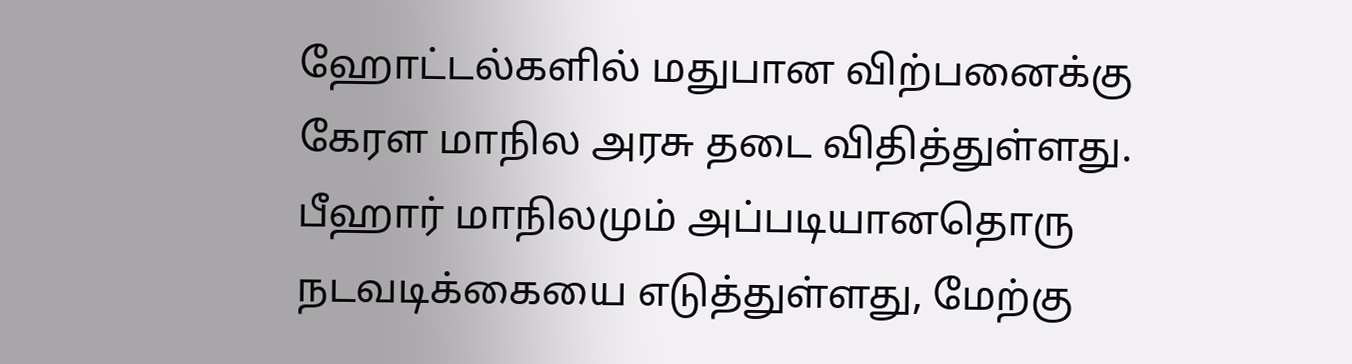ஹோட்டல்களில் மதுபான விற்பனைக்கு கேரள மாநில அரசு தடை விதித்துள்ளது.  பீஹார் மாநிலமும் அப்படியானதொரு நடவடிக்கையை எடுத்துள்ளது, மேற்கு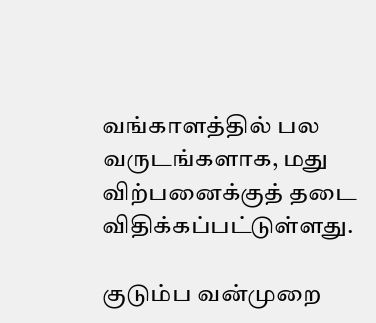வங்காளத்தில் பல வருடங்களாக, மது விற்பனைக்குத் தடை விதிக்கப்பட்டுள்ளது.

குடும்ப வன்முறை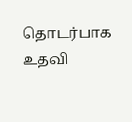தொடர்பாக உதவி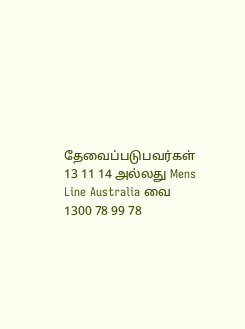தேவைப்படுபவர்கள் 13 11 14 அல்லது Mens Line Australia வை 1300 78 99 78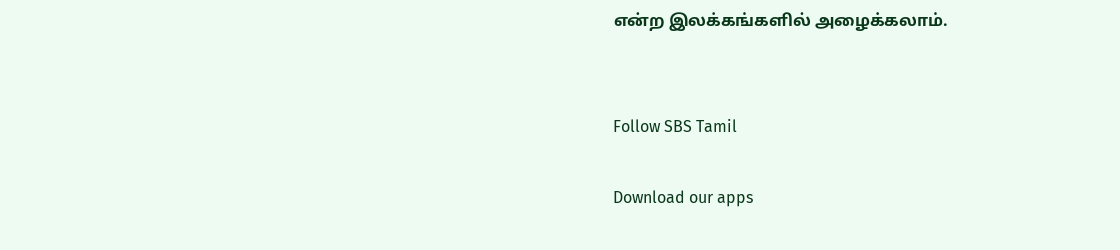என்ற இலக்கங்களில் அழைக்கலாம்.


Follow SBS Tamil

Download our apps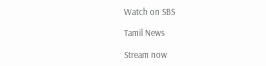Watch on SBS

Tamil News

Stream now